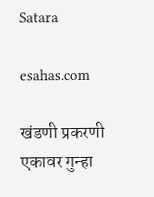Satara

esahas.com

खंडणी प्रकरणी एकावर गुन्हा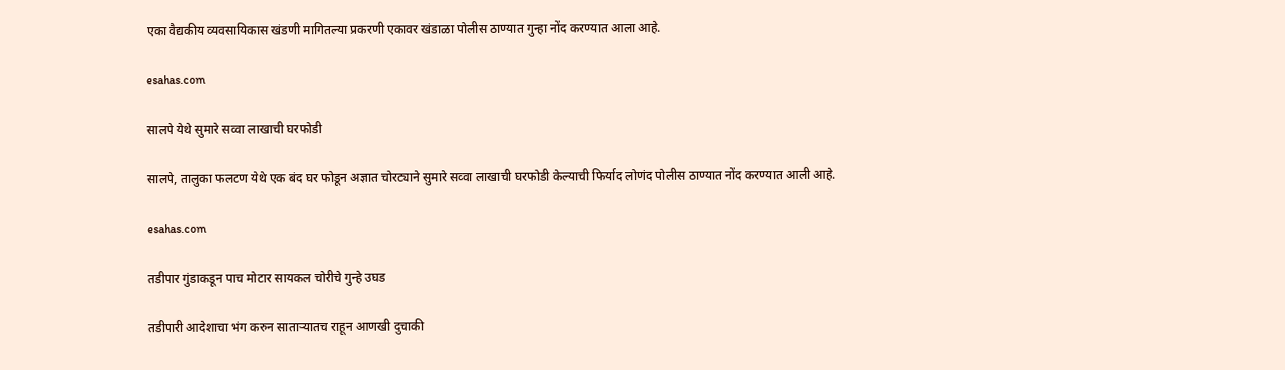एका वैद्यकीय व्यवसायिकास खंडणी मागितल्या प्रकरणी एकावर खंडाळा पोलीस ठाण्यात गुन्हा नोंद करण्यात आला आहे.

esahas.com

सालपे येथे सुमारे सव्वा लाखाची घरफोडी

सालपे, तालुका फलटण येथे एक बंद घर फोडून अज्ञात चोरट्याने सुमारे सव्वा लाखाची घरफोडी केल्याची फिर्याद लोणंद पोलीस ठाण्यात नोंद करण्यात आली आहे.

esahas.com

तडीपार गुंडाकडून पाच मोटार सायकल चोरीचे गुन्हे उघड

तडीपारी आदेशाचा भंग करुन साताऱ्यातच राहून आणखी दुचाकी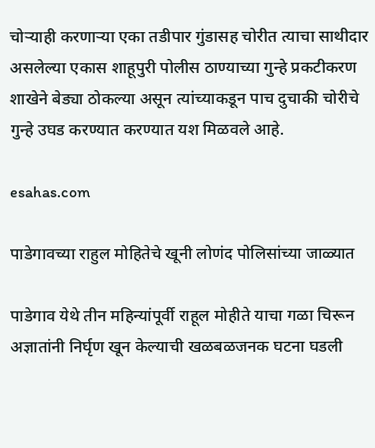चोऱ्याही करणाऱ्या एका तडीपार गुंडासह चोरीत त्याचा साथीदार असलेल्या एकास शाहूपुरी पोलीस ठाण्याच्या गुन्हे प्रकटीकरण शाखेने बेड्या ठोकल्या असून त्यांच्याकडून पाच दुचाकी चोरीचे गुन्हे उघड करण्यात करण्यात यश मिळवले आहे.

esahas.com

पाडेगावच्या राहुल मोहितेचे खूनी लोणंद पोलिसांच्या जाळ्यात

पाडेगाव येथे तीन महिन्यांपूर्वी राहूल मोहीते याचा गळा चिरून अज्ञातांनी निर्घृण खून केल्याची खळबळजनक घटना घडली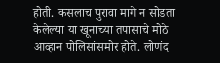होती. कसलाच पुरावा मागे न सोडता केलेल्या या खूनाच्या तपासाचे मोठे आव्हान पोलिसांसमोर होते. लोणंद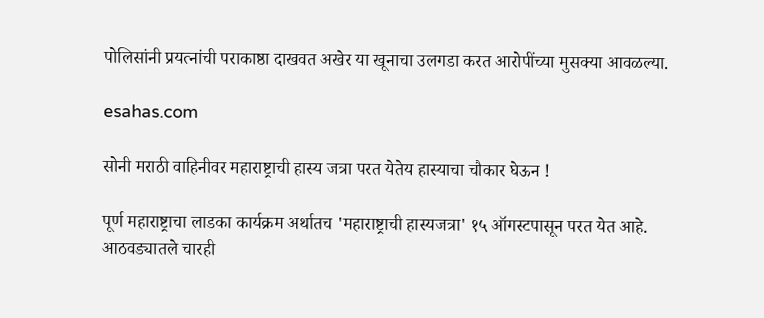पोलिसांनी प्रयत्नांची पराकाष्ठा दाखवत अखेर या खूनाचा उलगडा करत आरोपींच्या मुसक्या आवळल्या.

esahas.com

सोनी मराठी वाहिनीवर महाराष्ट्राची हास्य जत्रा परत येतेय हास्याचा चौकार घेऊन !

पूर्ण महाराष्ट्राचा लाडका कार्यक्रम अर्थातच 'महाराष्ट्राची हास्यजत्रा' १५ ऑगस्टपासून परत येत आहे. आठवड्यातले चारही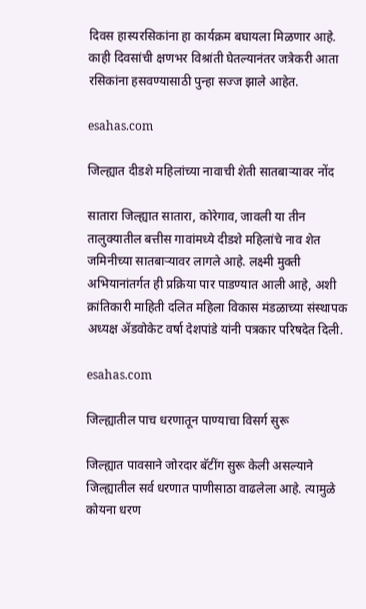दिवस हास्यरसिकांना हा कार्यक्रम बघायला मिळणार आहे. काही दिवसांची क्षणभर विश्रांती घेतल्यानंतर जत्रेकरी आता रसिकांना हसवण्यासाठी पुन्हा सज्ज झाले आहेत.

esahas.com

जिल्ह्यात दीडशे महिलांच्या नावाची शेती सातबाऱ्यावर नोंद

सातारा जिल्ह्यात सातारा, कोरेगाव, जावली या तीन तालुक्यातील बत्तीस गावांमध्ये दीडशे महिलांचे नाव शेत जमिनीच्या सातबार्‍यावर लागले आहे. लक्ष्मी मुक्ती अभियानांतर्गत ही प्रक्रिया पार पाडण्यात आली आहे, अशी क्रांतिकारी माहिती दलित महिला विकास मंडळाच्या संस्थापक अध्यक्ष ॲडवोकेट वर्षा देशपांडे यांनी पत्रकार परिषदेत दिली.

esahas.com

जिल्ह्यातील पाच धरणातून पाण्याचा विसर्ग सुरू

जिल्ह्यात पावसाने जोरदार बॅटींग सुरू केली असल्याने जिल्ह्यातील सर्व धरणात पाणीसाठा वाढलेला आहे. त्यामुळे कोयना धरण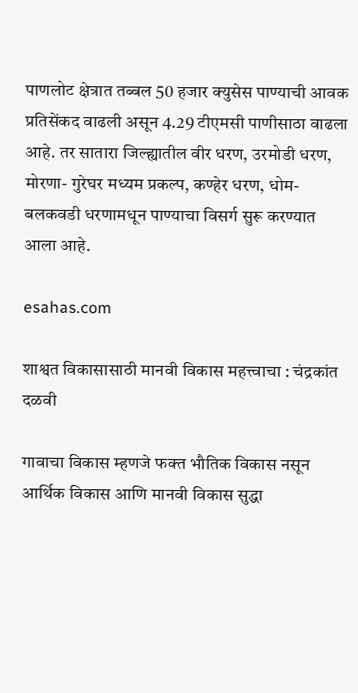पाणलोट क्षेत्रात तब्बल 50 हजार क्युसेस पाण्याची आवक प्रतिसेंकद वाढली असून 4.29 टीएमसी पाणीसाठा वाढला आहे. तर सातारा जिल्ह्यातील वीर धरण, उरमोडी धरण, मोरणा- गुरेघर मध्यम प्रकल्प, कण्हेर धरण, धोम-बलकवडी धरणामधून पाण्याचा विसर्ग सुरू करण्यात आला आहे.

esahas.com

शाश्वत विकासासाठी मानवी विकास महत्त्वाचा : चंद्रकांत दळवी

गावाचा विकास म्हणजे फक्त भौतिक विकास नसून आर्थिक विकास आणि मानवी विकास सुद्धा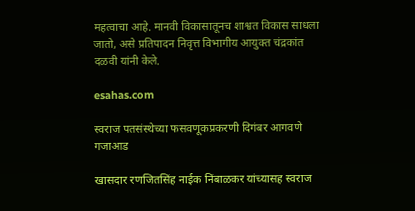महत्वाचा आहे. मानवी विकासातूनच शाश्वत विकास साधला जातो, असे प्रतिपादन निवृत्त विभागीय आयुक्त चंद्रकांत दळवी यांनी केले.

esahas.com

स्वराज पतसंस्थेच्या फसवणूकप्रकरणी दिगंबर आगवणे गजाआड

खासदार रणजितसिंह नाईक निंबाळकर यांच्यासह स्वराज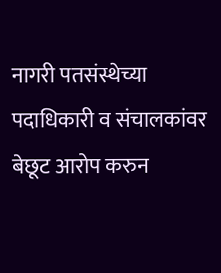नागरी पतसंस्थेच्या पदाधिकारी व संचालकांवर बेछूट आरोप करुन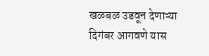खळबळ उडवून देणाऱ्या दिगंबर आगवणे यास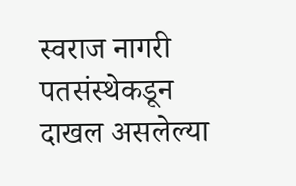स्वराज नागरी पतसंस्थेकडून दाखल असलेल्या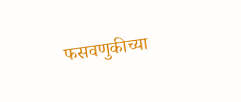फसवणुकीच्या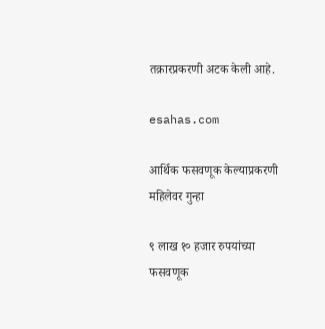तक्रारप्रकरणी अटक केली आहे.

esahas.com

आर्थिक फसवणूक केल्याप्रकरणी महिलेवर गुन्हा

९ लाख १० हजार रुपयांच्या फसवणूक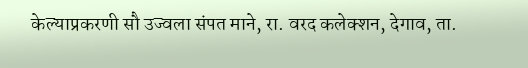केल्याप्रकरणी सौ उज्वला संपत माने, रा. वरद कलेक्शन, देगाव, ता.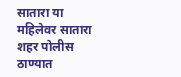सातारा या महिलेवर सातारा शहर पोलीस ठाण्यात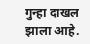गुन्हा दाखल झाला आहे.